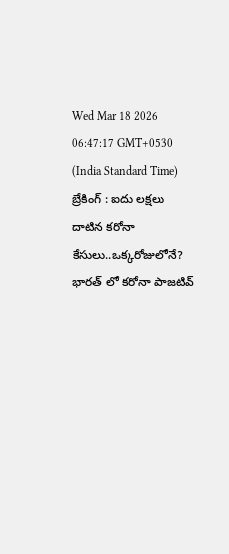Wed Mar 18 2026 06:47:17 GMT+0530 (India Standard Time)
బ్రేకింగ్ : ఐదు లక్షలు దాటిన కరోనా కేసులు..ఒక్కరోజులోనే?
భారత్ లో కరోనా పాజటివ్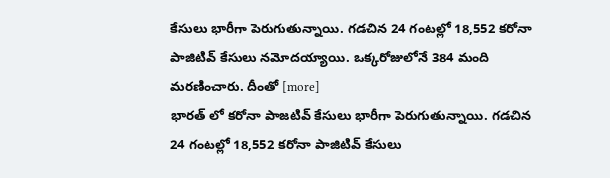కేసులు భారీగా పెరుగుతున్నాయి. గడచిన 24 గంటల్లో 18,552 కరోనా పాజిటివ్ కేసులు నమోదయ్యాయి. ఒక్కరోజులోనే 384 మంది మరణించారు. దీంతో [more]
భారత్ లో కరోనా పాజటివ్ కేసులు భారీగా పెరుగుతున్నాయి. గడచిన 24 గంటల్లో 18,552 కరోనా పాజిటివ్ కేసులు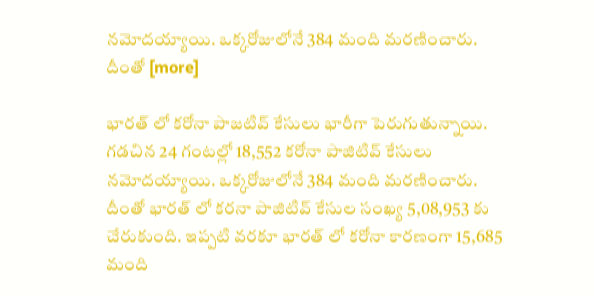నమోదయ్యాయి. ఒక్కరోజులోనే 384 మంది మరణించారు. దీంతో [more]

భారత్ లో కరోనా పాజటివ్ కేసులు భారీగా పెరుగుతున్నాయి. గడచిన 24 గంటల్లో 18,552 కరోనా పాజిటివ్ కేసులు నమోదయ్యాయి. ఒక్కరోజులోనే 384 మంది మరణించారు. దీంతో భారత్ లో కరనా పాజిటివ్ కేసుల సంఖ్య 5,08,953 కు చేరుకుంది. ఇప్పటి వరకూ భారత్ లో కరోనా కారణంగా 15,685 మంది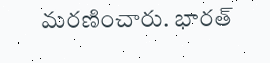మరణించారు. భారత్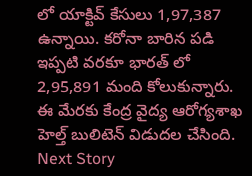లో యాక్టివ్ కేసులు 1,97,387 ఉన్నాయి. కరోనా బారిన పడి ఇప్పటి వరకూ భారత్ లో 2,95,891 మంది కోలుకున్నారు. ఈ మేరకు కేంద్ర వైద్య ఆరోగ్యశాఖ హెల్త్ బులిటెన్ విడుదల చేసింది.
Next Story